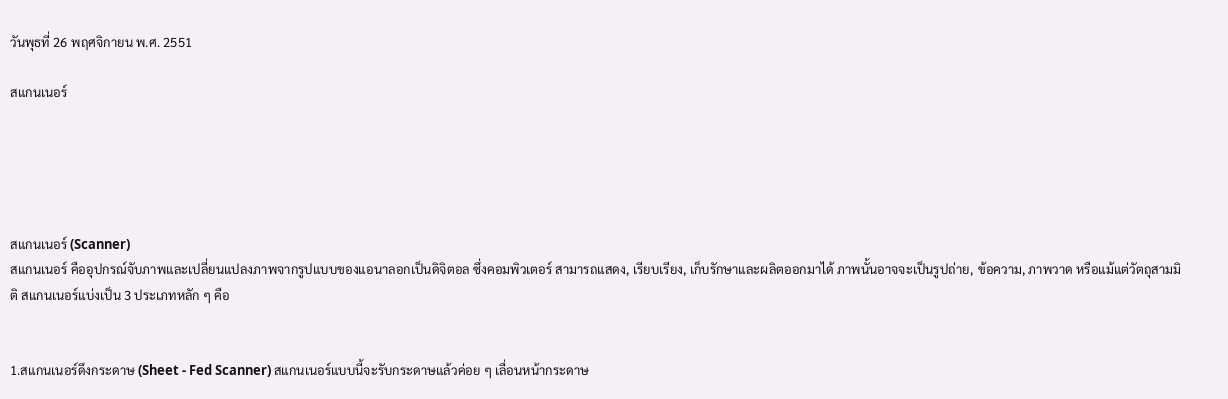วันพุธที่ 26 พฤศจิกายน พ.ศ. 2551

สแกนเนอร์





สแกนเนอร์ (Scanner)
สแกนเนอร์ คืออุปกรณ์จับภาพและเปลี่ยนแปลงภาพจากรูปแบบของแอนาลอกเป็นดิจิตอล ซึ่งคอมพิวเตอร์ สามารถแสดง, เรียบเรียง, เก็บรักษาและผลิตออกมาได้ ภาพนั้นอาจจะเป็นรูปถ่าย, ข้อความ, ภาพวาด หรือแม้แต่วัตถุสามมิติ สแกนเนอร์แบ่งเป็น 3 ประเภทหลัก ๆ คือ


1.สแกนเนอร์ดึงกระดาษ (Sheet - Fed Scanner) สแกนเนอร์แบบนี้จะรับกระดาษแล้วค่อย ๆ เลื่อนหน้ากระดาษ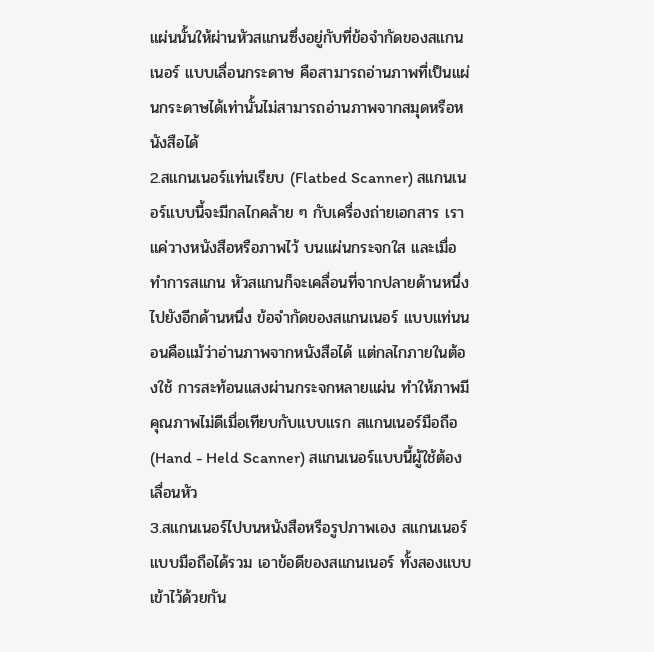แผ่นนั้นให้ผ่านหัวสแกนซึ่งอยู่กับที่ข้อจำกัดของสแกนเนอร์ แบบเลื่อนกระดาษ คือสามารถอ่านภาพที่เป็นแผ่นกระดาษได้เท่านั้นไม่สามารถอ่านภาพจากสมุดหรือหนังสือได้
2.สแกนเนอร์แท่นเรียบ (Flatbed Scanner) สแกนเนอร์แบบนี้จะมีกลไกคล้าย ๆ กับเครื่องถ่ายเอกสาร เราแค่วางหนังสือหรือภาพไว้ บนแผ่นกระจกใส และเมื่อทำการสแกน หัวสแกนก็จะเคลื่อนที่จากปลายด้านหนึ่งไปยังอีกด้านหนึ่ง ข้อจำกัดของสแกนเนอร์ แบบแท่นนอนคือแม้ว่าอ่านภาพจากหนังสือได้ แต่กลไกภายในต้องใช้ การสะท้อนแสงผ่านกระจกหลายแผ่น ทำให้ภาพมีคุณภาพไม่ดีเมื่อเทียบกับแบบแรก สแกนเนอร์มือถือ (Hand - Held Scanner) สแกนเนอร์แบบนี้ผู้ใช้ต้องเลื่อนหัว
3.สแกนเนอร์ไปบนหนังสือหรือรูปภาพเอง สแกนเนอร์ แบบมือถือได้รวม เอาข้อดีของสแกนเนอร์ ทั้งสองแบบเข้าไว้ด้วยกัน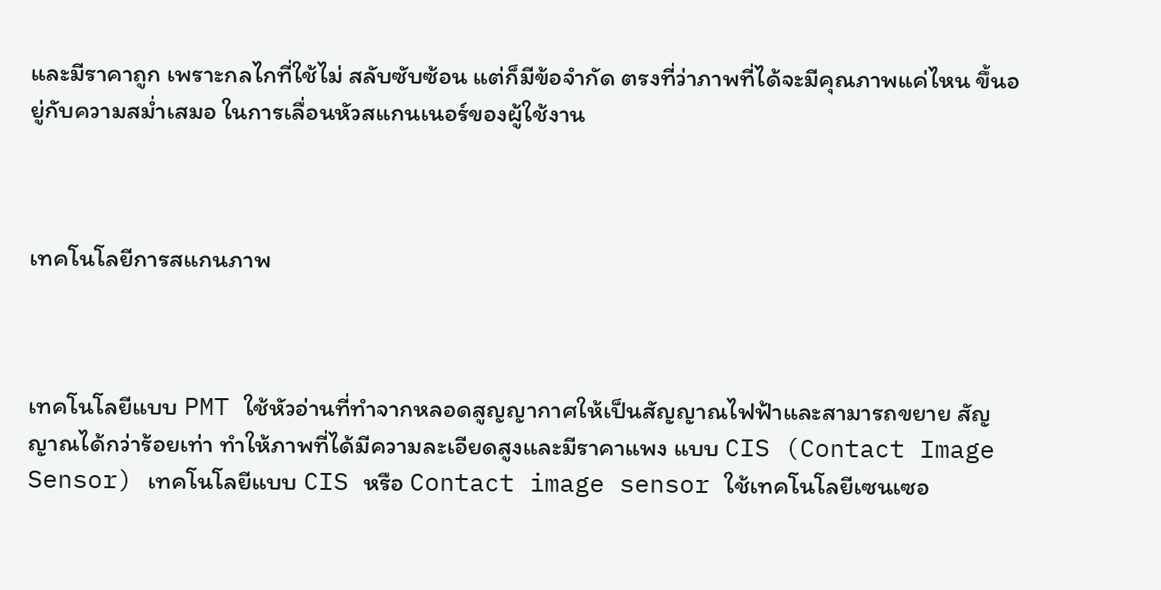และมีราคาถูก เพราะกลไกที่ใช้ไม่ สลับซับซ้อน แต่ก็มีข้อจำกัด ตรงที่ว่าภาพที่ได้จะมีคุณภาพแค่ไหน ขึ้นอยู่กับความสม่ำเสมอ ในการเลื่อนหัวสแกนเนอร์ของผู้ใช้งาน



เทคโนโลยีการสแกนภาพ



เทคโนโลยีแบบ PMT ใช้หัวอ่านที่ทำจากหลอดสูญญากาศให้เป็นสัญญาณไฟฟ้าและสามารถขยาย สัญญาณได้กว่าร้อยเท่า ทำให้ภาพที่ได้มีความละเอียดสูงและมีราคาแพง แบบ CIS (Contact Image Sensor) เทคโนโลยีแบบ CIS หรือ Contact image sensor ใช้เทคโนโลยีเซนเซอ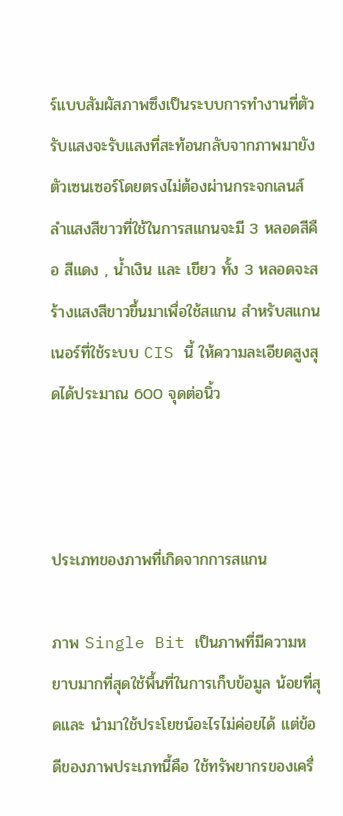ร์แบบสัมผัสภาพซึงเป็นระบบการทำงานที่ตัวรับแสงจะรับแสงที่สะท้อนกลับจากภาพมายังตัวเซนเซอร์โดยตรงไม่ต้องผ่านกระจกเลนส์ ลำแสงสีขาวที่ใช้ในการสแกนจะมี 3 หลอดสีคือ สีแดง , น้ำเงิน และ เขียว ทั้ง 3 หลอดจะสร้างแสงสีขาวขึ้นมาเพื่อใช้สแกน สำหรับสแกนเนอร์ที่ใช้ระบบ CIS นี้ ให้ความละเอียดสูงสุดได้ประมาณ 600 จุดต่อนิ้ว



ประเภทของภาพที่เกิดจากการสแกน

ภาพ Single Bit เป็นภาพที่มีความหยาบมากที่สุดใช้พื้นที่ในการเก็บข้อมูล น้อยที่สุดและ นำมาใช้ประโยชน์อะไรไม่ค่อยได้ แต่ข้อดีของภาพประเภทนี้คือ ใช้ทรัพยากรของเครื่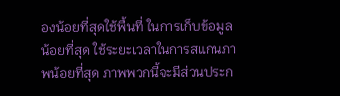องน้อยที่สุดใช้พื้นที่ ในการเก็บข้อมูลน้อยที่สุด ใช้ระยะเวลาในการสแกนภาพน้อยที่สุด ภาพพวกนี้จะมีส่วนประก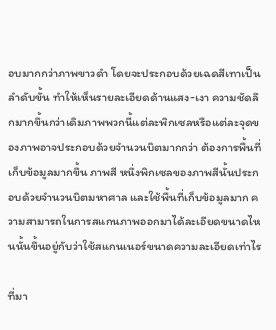อบมากกว่าภาพขาวดำ โดยจะประกอบด้วยเฉดสีเทาเป็นลำดับขั้น ทำให้เห็นรายละเอียดด้านแสง-เงา ความชัดลึกมากขึ้นกว่าเดิมภาพพวกนี้แต่ละพิกเซลหรือแต่ละจุดของภาพอาจประกอบด้วยจำนวนบิตมากกว่า ต้องการพื้นที่เก็บข้อมูลมากขึ้น ภาพสี หนึ่งพิกเซลของภาพสีนั้นประกอบด้วยจำนวนบิตมหาศาล และใช้พื้นที่เก็บข้อมูลมาก ความสามารถในการสแกนภาพออกมาได้ละเอียดขนาดไหนนั้นขึ้นอยู่กับว่าใช้สแกนเนอร์ขนาดความละเอียดเท่าไร

ที่มา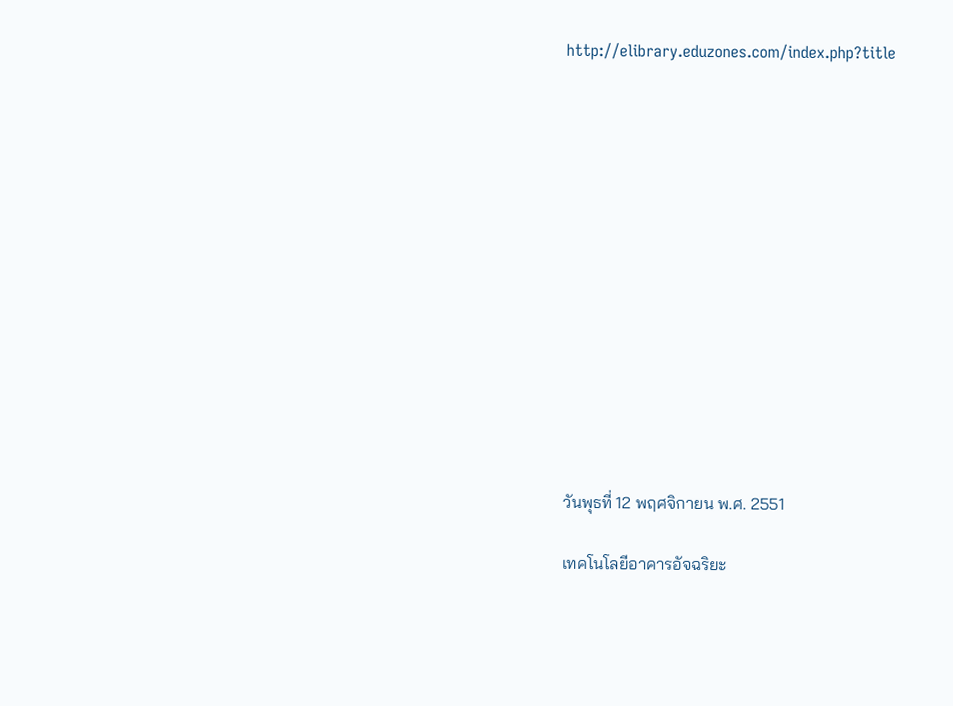http://elibrary.eduzones.com/index.php?title














วันพุธที่ 12 พฤศจิกายน พ.ศ. 2551

เทคโนโลยีอาคารอัจฉริยะ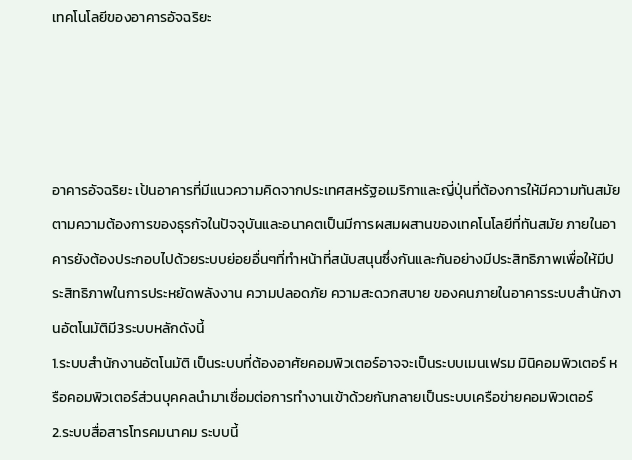เทคโนโลยีของอาคารอัจฉริยะ




อาคารอัจฉริยะ เป้นอาคารที่มีแนวความคิดจากประเทศสหรัฐอเมริกาและญี่ปุ่นที่ต้องการให้มีความทันสมัยตามความต้องการของธุรกัจในปัจจุบันและอนาคตเป็นมีการผสมผสานของเทคโนโลยีที่ทันสมัย ภายในอาคารยังต้องประกอบไปด้วยระบบย่อยอื่นๆที่ทำหน้าที่สนับสนุนซึ่งกันและกันอย่างมีประสิทธิภาพเพื่อให้มีประสิทธิภาพในการประหยัดพลังงาน ความปลอดภัย ความสะดวกสบาย ของคนภายในอาคารระบบสำนักงานอัตโนมัติมี3ระบบหลักดังนี้
1.ระบบสำนักงานอัตโนมัติ เป็นระบบที่ต้องอาศัยคอมพิวเตอร์อาจจะเป็นระบบเมนเฟรม มินิคอมพิวเตอร์ หรือคอมพิวเตอร์ส่วนบุคคลนำมาเชื่อมต่อการทำงานเข้าด้วยกันกลายเป็นระบบเครือข่ายคอมพิวเตอร์
2.ระบบสื่อสารโทรคมนาคม ระบบนี้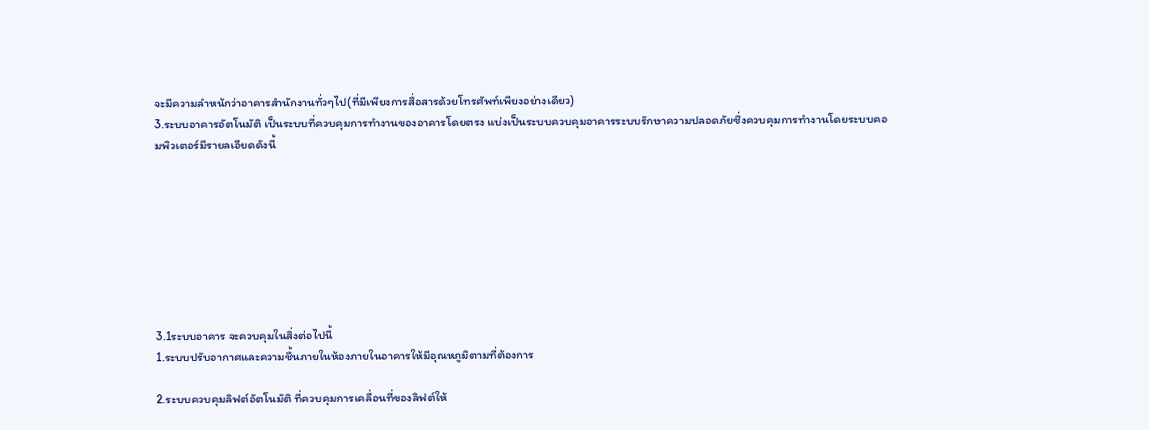จะมีความลำหน้กว่าอาคารสำนักงานทั่วๆไป(ที่มีเพียงการสื่อสารด้วยโทรศัพท์เพียงอย่างเดียว)
3.ระบบอาคารอัตโนมัติ เป็นระบบที่ควบคุมการทำงานของอาคารโดยตรง แบ่งเป็นระบบควบคุมอาคารระบบรักษาความปลอดภัยซึ่งควบคุมการทำงานโดยระบบคอมพิวเตอร์มีรายลเอียดดังนี้








3.1ระบบอาคาร จะควบคุมในสิ่งต่อไปนี้
1.ระบบปรับอากาศและความชื้นภายในห้องภายในอาคารให้มีอุณหภูมิตามที่ต้องการ

2.ระบบควบคุมลิฟต์อัตโนมัติ ที่ควบคุมการเคลื่อนที่ของลิฟต์ให้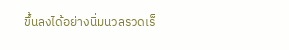ขึ้นลงได้อย่างนิ่มนวลรวดเร็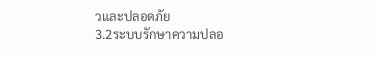วและปลอดภัย
3.2ระบบรักษาความปลอ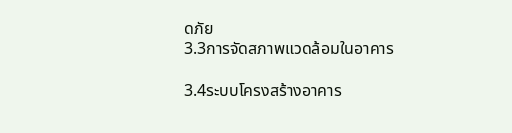ดภัย
3.3การจัดสภาพแวดล้อมในอาคาร

3.4ระบบโครงสร้างอาคาร